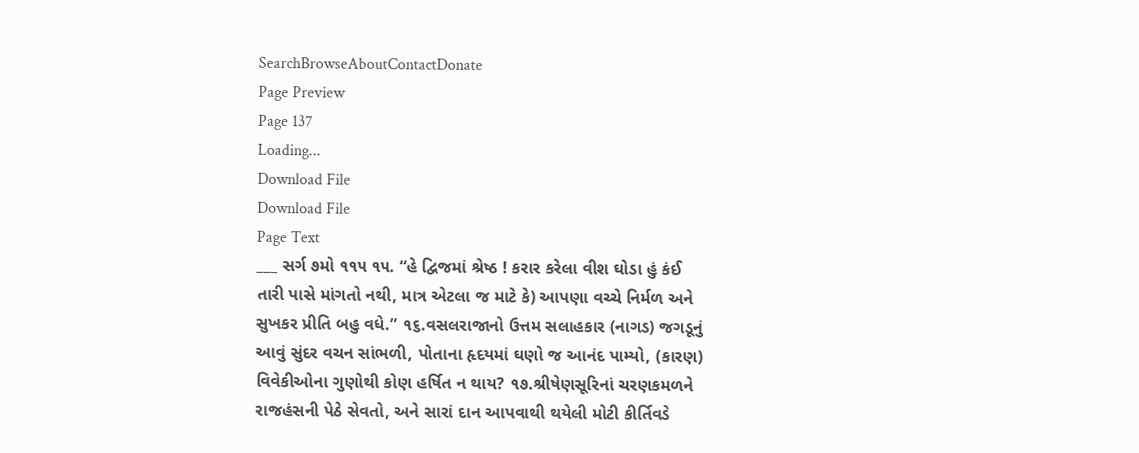SearchBrowseAboutContactDonate
Page Preview
Page 137
Loading...
Download File
Download File
Page Text
___ સર્ગ ૭મો ૧૧૫ ૧૫. “હે દ્વિજમાં શ્રેષ્ઠ ! કરાર કરેલા વીશ ઘોડા હું કંઈ તારી પાસે માંગતો નથી, માત્ર એટલા જ માટે કે) આપણા વચ્ચે નિર્મળ અને સુખકર પ્રીતિ બહુ વધે.” ૧૬.વસલરાજાનો ઉત્તમ સલાહકાર (નાગડ) જગડૂનું આવું સુંદર વચન સાંભળી, પોતાના હૃદયમાં ઘણો જ આનંદ પામ્યો, (કારણ) વિવેકીઓના ગુણોથી કોણ હર્ષિત ન થાય? ૧૭.શ્રીષેણસૂરિનાં ચરણકમળને રાજહંસની પેઠે સેવતો, અને સારાં દાન આપવાથી થયેલી મોટી કીર્તિવડે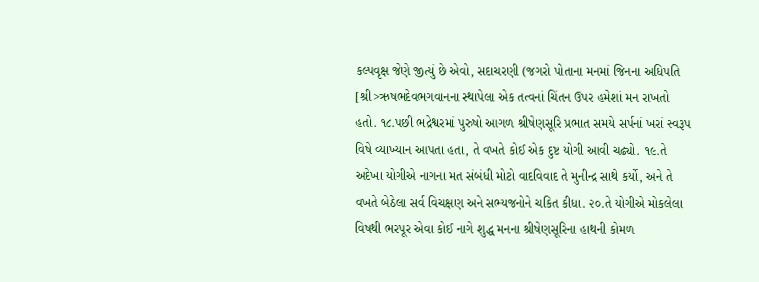કલ્પવૃક્ષ જેણે જીત્યું છે એવો, સદાચરણી (જગરો પોતાના મનમાં જિનના અધિપતિ [શ્રી>ઋષભદેવભગવાનના સ્થાપેલા એક તત્વનાં ચિંતન ઉપર હમેશાં મન રાખતો હતો. ૧૮.પછી ભદ્રેશ્વરમાં પુરુષો આગળ શ્રીષેણસૂરિ પ્રભાત સમયે સર્પનાં ખરાં સ્વરૂપ વિષે વ્યાખ્યાન આપતા હતા, તે વખતે કોઈ એક દુષ્ટ યોગી આવી ચઢ્યો. ૧૯.તે અદેખા યોગીએ નાગના મત સંબંધી મોટો વાદવિવાદ તે મુનીન્દ્ર સાથે કર્યો, અને તે વખતે બેઠેલા સર્વ વિચક્ષણ અને સભ્યજનોને ચકિત કીધા. ૨૦.તે યોગીએ મોકલેલા વિષથી ભરપૂર એવા કોઈ નાગે શુદ્ધ મનના શ્રીષેણસૂરિના હાથની કોમળ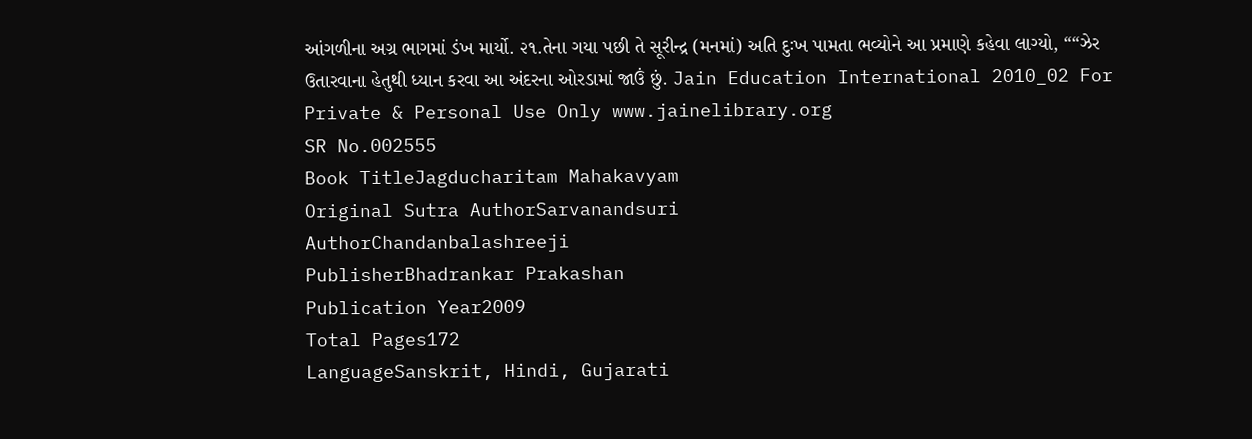આંગળીના અગ્ર ભાગમાં ડંખ માર્યો. ૨૧.તેના ગયા પછી તે સૂરીન્દ્ર (મનમાં) અતિ દુઃખ પામતા ભવ્યોને આ પ્રમાણે કહેવા લાગ્યો, ““ઝેર ઉતારવાના હેતુથી ધ્યાન કરવા આ અંદરના ઓરડામાં જાઉં છું. Jain Education International 2010_02 For Private & Personal Use Only www.jainelibrary.org
SR No.002555
Book TitleJagducharitam Mahakavyam
Original Sutra AuthorSarvanandsuri
AuthorChandanbalashreeji
PublisherBhadrankar Prakashan
Publication Year2009
Total Pages172
LanguageSanskrit, Hindi, Gujarati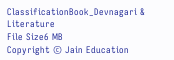ClassificationBook_Devnagari & Literature
File Size6 MB
Copyright © Jain Education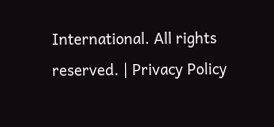International. All rights reserved. | Privacy Policy